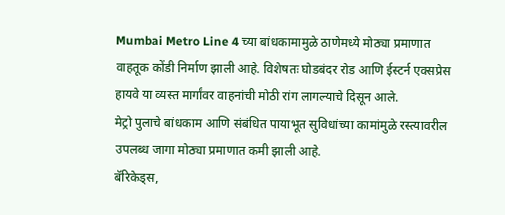Mumbai Metro Line 4 च्या बांधकामामुळे ठाणेमध्ये मोठ्या प्रमाणात वाहतूक कोंडी निर्माण झाली आहे. विशेषतः घोडबंदर रोड आणि ईस्टर्न एक्सप्रेस हायवे या व्यस्त मार्गांवर वाहनांची मोठी रांग लागल्याचे दिसून आले.
मेट्रो पुलाचे बांधकाम आणि संबंधित पायाभूत सुविधांच्या कामांमुळे रस्त्यावरील उपलब्ध जागा मोठ्या प्रमाणात कमी झाली आहे.
बॅरिकेड्स,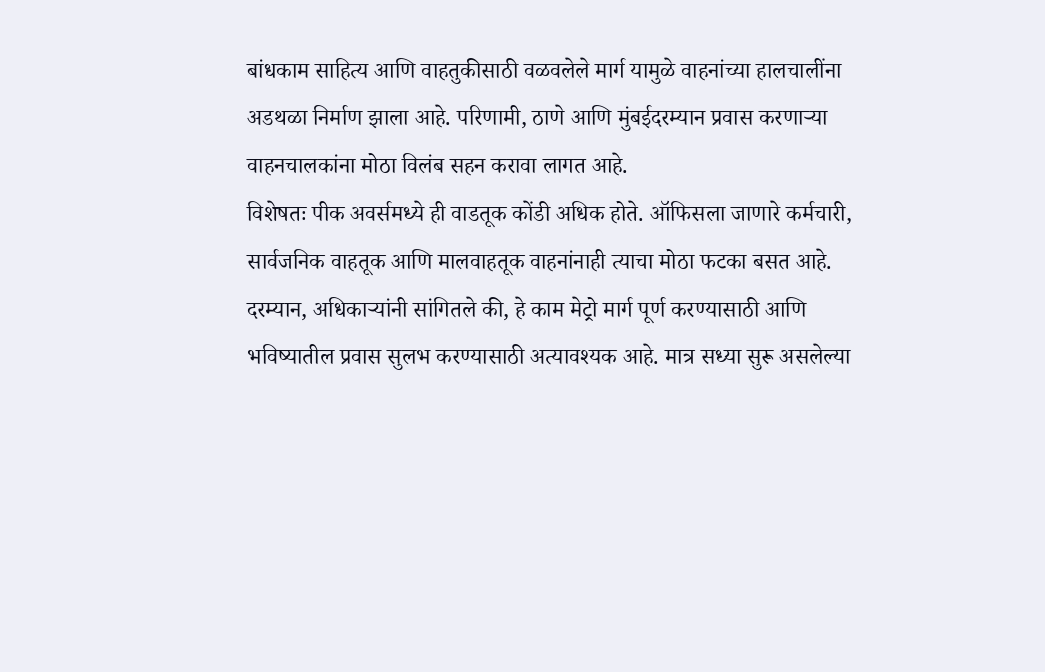बांधकाम साहित्य आणि वाहतुकीसाठी वळवलेले मार्ग यामुळे वाहनांच्या हालचालींना अडथळा निर्माण झाला आहे. परिणामी, ठाणे आणि मुंबईदरम्यान प्रवास करणाऱ्या वाहनचालकांना मोठा विलंब सहन करावा लागत आहे.
विशेषतः पीक अवर्समध्ये ही वाडतूक कोंडी अधिक होते. ऑफिसला जाणारे कर्मचारी, सार्वजनिक वाहतूक आणि मालवाहतूक वाहनांनाही त्याचा मोठा फटका बसत आहे.
दरम्यान, अधिकाऱ्यांनी सांगितले की, हे काम मेट्रो मार्ग पूर्ण करण्यासाठी आणि भविष्यातील प्रवास सुलभ करण्यासाठी अत्यावश्यक आहे. मात्र सध्या सुरू असलेल्या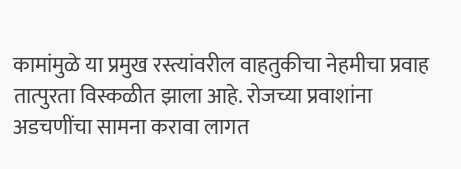कामांमुळे या प्रमुख रस्त्यांवरील वाहतुकीचा नेहमीचा प्रवाह तात्पुरता विस्कळीत झाला आहे. रोजच्या प्रवाशांना अडचणींचा सामना करावा लागत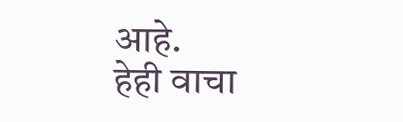आहे.
हेही वाचा